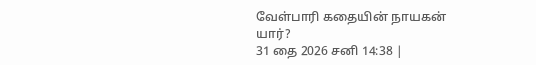வேள்பாரி கதையின் நாயகன் யார்?
31 தை 2026 சனி 14:38 |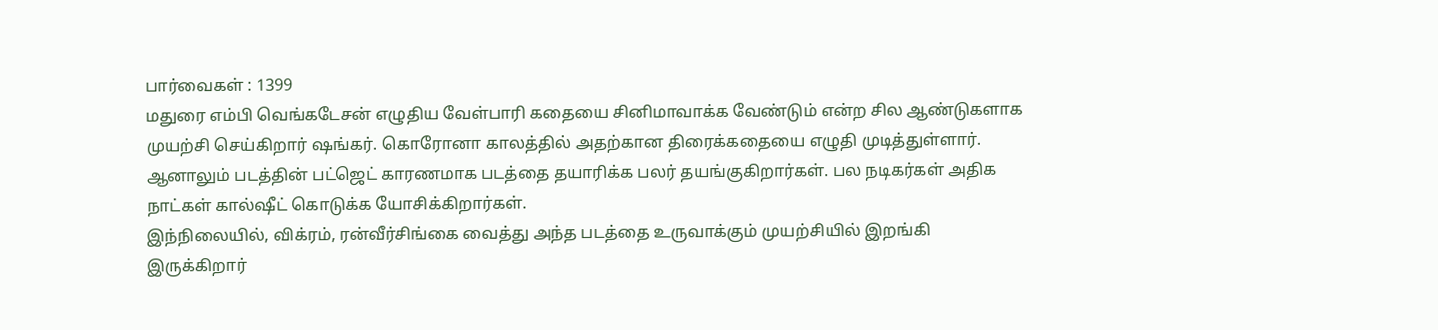பார்வைகள் : 1399
மதுரை எம்பி வெங்கடேசன் எழுதிய வேள்பாரி கதையை சினிமாவாக்க வேண்டும் என்ற சில ஆண்டுகளாக முயற்சி செய்கிறார் ஷங்கர். கொரோனா காலத்தில் அதற்கான திரைக்கதையை எழுதி முடித்துள்ளார். ஆனாலும் படத்தின் பட்ஜெட் காரணமாக படத்தை தயாரிக்க பலர் தயங்குகிறார்கள். பல நடிகர்கள் அதிக நாட்கள் கால்ஷீட் கொடுக்க யோசிக்கிறார்கள்.
இந்நிலையில், விக்ரம், ரன்வீர்சிங்கை வைத்து அந்த படத்தை உருவாக்கும் முயற்சியில் இறங்கி இருக்கிறார்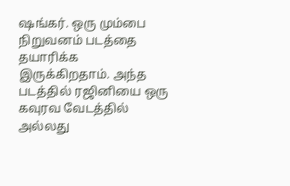ஷங்கர். ஒரு மும்பை நிறுவனம் படத்தை தயாரிக்க இருக்கிறதாம். அந்த படத்தில் ரஜினியை ஒரு கவுரவ வேடத்தில் அல்லது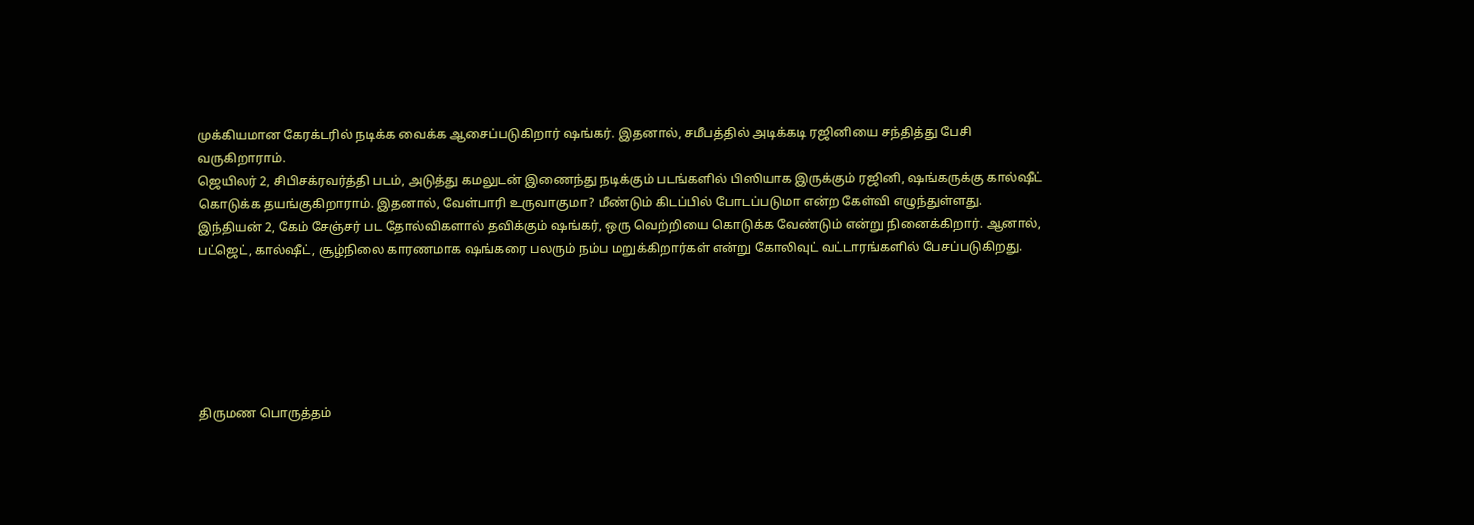முக்கியமான கேரக்டரில் நடிக்க வைக்க ஆசைப்படுகிறார் ஷங்கர். இதனால், சமீபத்தில் அடிக்கடி ரஜினியை சந்தித்து பேசி வருகிறாராம்.
ஜெயிலர் 2, சிபிசக்ரவர்த்தி படம், அடுத்து கமலுடன் இணைந்து நடிக்கும் படங்களில் பிஸியாக இருக்கும் ரஜினி, ஷங்கருக்கு கால்ஷீட் கொடுக்க தயங்குகிறாராம். இதனால், வேள்பாரி உருவாகுமா? மீண்டும் கிடப்பில் போடப்படுமா என்ற கேள்வி எழுந்துள்ளது.
இந்தியன் 2, கேம் சேஞ்சர் பட தோல்விகளால் தவிக்கும் ஷங்கர், ஒரு வெற்றியை கொடுக்க வேண்டும் என்று நினைக்கிறார். ஆனால், பட்ஜெட், கால்ஷீட், சூழ்நிலை காரணமாக ஷங்கரை பலரும் நம்ப மறுக்கிறார்கள் என்று கோலிவுட் வட்டாரங்களில் பேசப்படுகிறது.






திருமண பொருத்தம்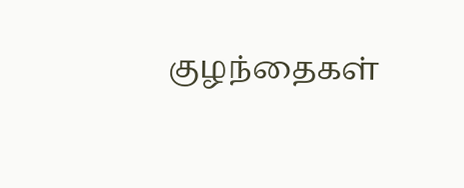குழந்தைகள்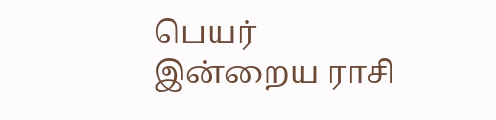பெயர்
இன்றைய ராசி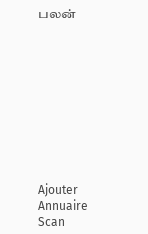பலன்










Ajouter
Annuaire
Scan